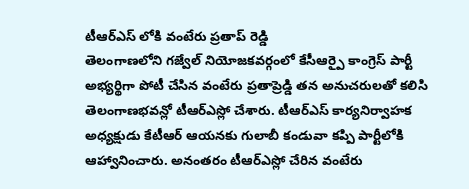టీఆర్ఎస్ లోకి వంటేరు ప్రతాప్ రెడ్డి
తెలంగాణలోని గజ్వేల్ నియోజకవర్గంలో కేసీఆర్పై కాంగ్రెస్ పార్టీ అభ్యర్థిగా పోటీ చేసిన వంటేరు ప్రతాప్రెడ్డి తన అనుచరులతో కలిసి తెలంగాణభవన్లో టీఆర్ఎస్లో చేశారు. టీఆర్ఎస్ కార్యనిర్వాహక అధ్యక్షుడు కేటీఆర్ ఆయనకు గులాబీ కండువా కప్పి పార్టీలోకి ఆహ్వానించారు. అనంతరం టీఆర్ఎస్లో చేరిన వంటేరు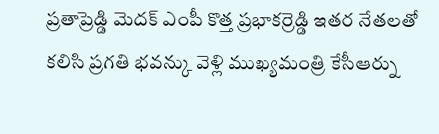ప్రతాప్రెడ్డి మెదక్ ఎంపీ కొత్త ప్రభాకర్రెడ్డి ఇతర నేతలతో కలిసి ప్రగతి భవన్కు వెళ్లి ముఖ్యమంత్రి కేసీఆర్ను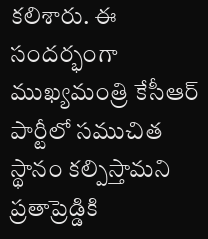కలిశారు. ఈ సందర్భంగా ముఖ్యమంత్రి కేసీఆర్ పార్టీలో సముచిత స్థానం కల్పిస్తామని ప్రతాప్రెడ్డికి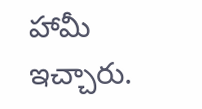హామీ ఇచ్చారు.